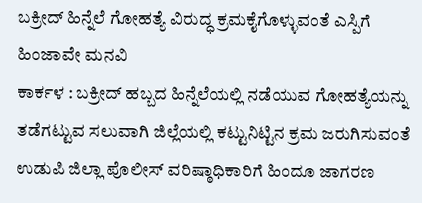ಬಕ್ರೀದ್ ಹಿನ್ನೆಲೆ ಗೋಹತ್ಯೆ ವಿರುದ್ಧ ಕ್ರಮಕೈಗೊಳ್ಳುವಂತೆ ಎಸ್ಪಿಗೆ ಹಿಂಜಾವೇ ಮನವಿ
ಕಾರ್ಕಳ : ಬಕ್ರೀದ್ ಹಬ್ಬದ ಹಿನ್ನೆಲೆಯಲ್ಲಿ ನಡೆಯುವ ಗೋಹತ್ಯೆಯನ್ನು ತಡೆಗಟ್ಟುವ ಸಲುವಾಗಿ ಜಿಲ್ಲೆಯಲ್ಲಿ ಕಟ್ಟುನಿಟ್ಟಿನ ಕ್ರಮ ಜರುಗಿಸುವಂತೆ ಉಡುಪಿ ಜಿಲ್ಲಾ ಪೊಲೀಸ್ ವರಿಷ್ಠಾಧಿಕಾರಿಗೆ ಹಿಂದೂ ಜಾಗರಣ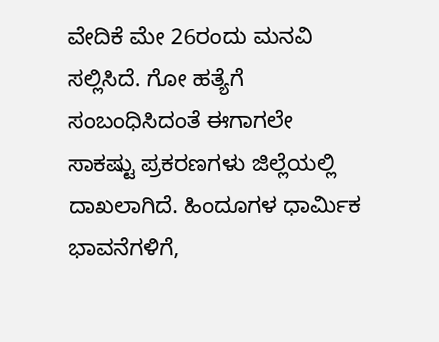ವೇದಿಕೆ ಮೇ 26ರಂದು ಮನವಿ ಸಲ್ಲಿಸಿದೆ. ಗೋ ಹತ್ಯೆಗೆ ಸಂಬಂಧಿಸಿದಂತೆ ಈಗಾಗಲೇ ಸಾಕಷ್ಟು ಪ್ರಕರಣಗಳು ಜಿಲ್ಲೆಯಲ್ಲಿ ದಾಖಲಾಗಿದೆ. ಹಿಂದೂಗಳ ಧಾರ್ಮಿಕ ಭಾವನೆಗಳಿಗೆ,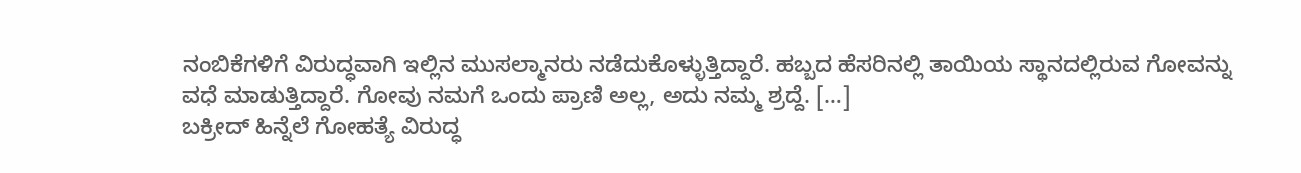ನಂಬಿಕೆಗಳಿಗೆ ವಿರುದ್ಧವಾಗಿ ಇಲ್ಲಿನ ಮುಸಲ್ಮಾನರು ನಡೆದುಕೊಳ್ಳುತ್ತಿದ್ದಾರೆ. ಹಬ್ಬದ ಹೆಸರಿನಲ್ಲಿ ತಾಯಿಯ ಸ್ಥಾನದಲ್ಲಿರುವ ಗೋವನ್ನು ವಧೆ ಮಾಡುತ್ತಿದ್ದಾರೆ. ಗೋವು ನಮಗೆ ಒಂದು ಪ್ರಾಣಿ ಅಲ್ಲ, ಅದು ನಮ್ಮ ಶ್ರದ್ದೆ. […]
ಬಕ್ರೀದ್ ಹಿನ್ನೆಲೆ ಗೋಹತ್ಯೆ ವಿರುದ್ಧ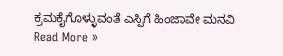ಕ್ರಮಕೈಗೊಳ್ಳುವಂತೆ ಎಸ್ಪಿಗೆ ಹಿಂಜಾವೇ ಮನವಿ Read More »